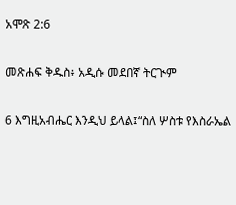አሞጽ 2:6

መጽሐፍ ቅዱስ፥ አዲሱ መደበኛ ትርጒም

6 እግዚአብሔር እንዲህ ይላል፤“ስለ ሦስቱ የእስራኤል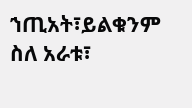ኀጢአት፣ይልቁንም ስለ አራቱ፣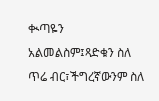ቊጣዬን አልመልስም፤ጻድቁን ስለ ጥሬ ብር፣ችግረኛውንም ስለ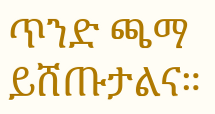ጥንድ ጫማ ይሸጡታልና።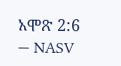አሞጽ 2:6 — NASV